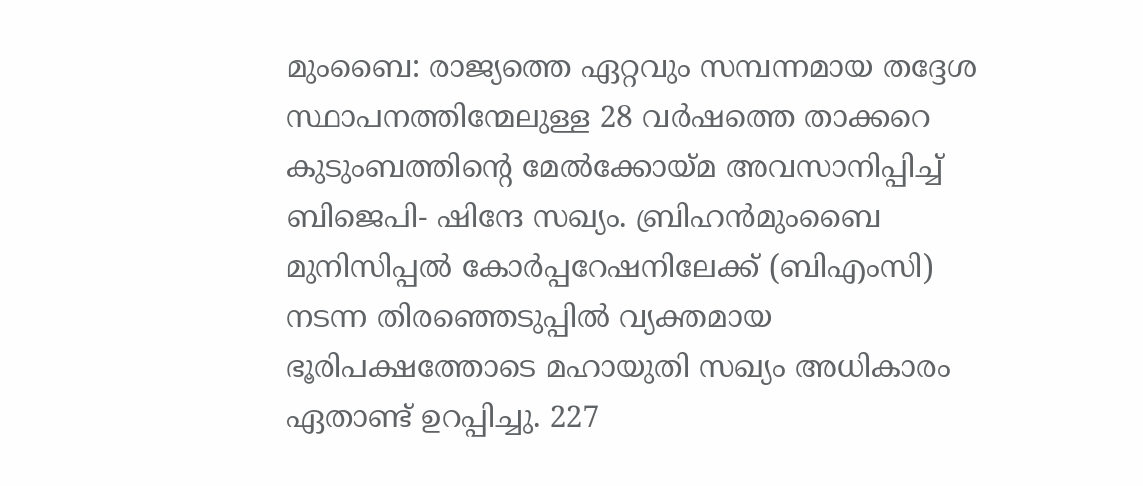മുംബൈ: രാജ്യത്തെ ഏറ്റവും സമ്പന്നമായ തദ്ദേശ സ്ഥാപനത്തിന്മേലുള്ള 28 വർഷത്തെ താക്കറെ കുടുംബത്തിന്റെ മേൽക്കോയ്മ അവസാനിപ്പിച്ച് ബിജെപി- ഷിന്ദേ സഖ്യം. ബ്രിഹൻമുംബൈ മുനിസിപ്പൽ കോർപ്പറേഷനിലേക്ക് (ബിഎംസി) നടന്ന തിരഞ്ഞെടുപ്പിൽ വ്യക്തമായ ഭൂരിപക്ഷത്തോടെ മഹായുതി സഖ്യം അധികാരം ഏതാണ്ട് ഉറപ്പിച്ചു. 227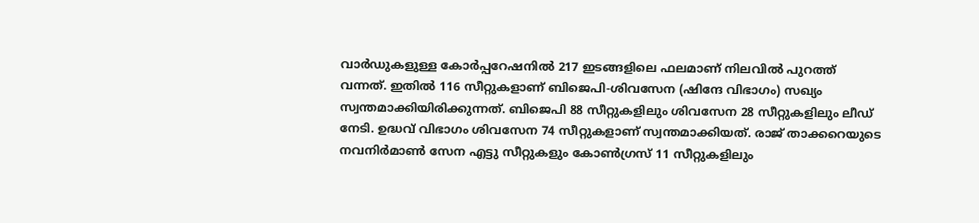വാർഡുകളുള്ള കോർപ്പറേഷനിൽ 217 ഇടങ്ങളിലെ ഫലമാണ് നിലവിൽ പുറത്ത് വന്നത്. ഇതിൽ 116 സീറ്റുകളാണ് ബിജെപി-ശിവസേന (ഷിന്ദേ വിഭാഗം) സഖ്യം സ്വന്തമാക്കിയിരിക്കുന്നത്. ബിജെപി 88 സീറ്റുകളിലും ശിവസേന 28 സീറ്റുകളിലും ലീഡ് നേടി. ഉദ്ധവ് വിഭാഗം ശിവസേന 74 സീറ്റുകളാണ് സ്വന്തമാക്കിയത്. രാജ് താക്കറെയുടെ നവനിർമാൺ സേന എട്ടു സീറ്റുകളും കോൺഗ്രസ് 11 സീറ്റുകളിലും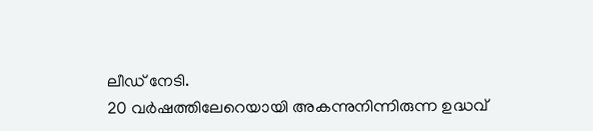ലീഡ് നേടി.
20 വർഷത്തിലേറെയായി അകന്നുനിന്നിരുന്ന ഉദ്ധവ്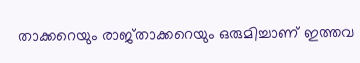താക്കറെയും രാജ്താക്കറെയും ഒരുമിച്ചാണ് ഇത്തവ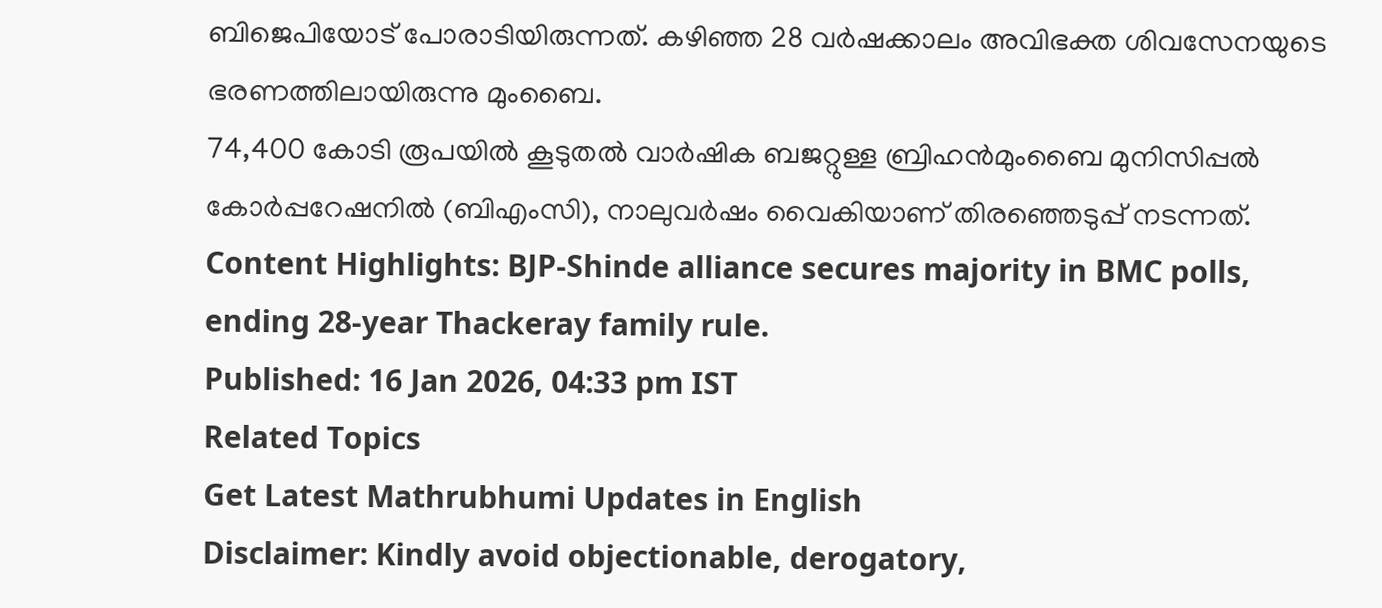ബിജെപിയോട് പോരാടിയിരുന്നത്. കഴിഞ്ഞ 28 വർഷക്കാലം അവിഭക്ത ശിവസേനയുടെ ഭരണത്തിലായിരുന്നു മുംബൈ.
74,400 കോടി രൂപയിൽ കൂടുതൽ വാർഷിക ബജറ്റുള്ള ബ്രിഹൻമുംബൈ മുനിസിപ്പൽ കോർപ്പറേഷനിൽ (ബിഎംസി), നാലുവർഷം വൈകിയാണ് തിരഞ്ഞെടുപ്പ് നടന്നത്.
Content Highlights: BJP-Shinde alliance secures majority in BMC polls, ending 28-year Thackeray family rule.
Published: 16 Jan 2026, 04:33 pm IST
Related Topics
Get Latest Mathrubhumi Updates in English
Disclaimer: Kindly avoid objectionable, derogatory,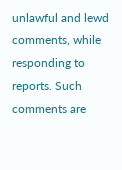unlawful and lewd comments, while responding to reports. Such comments are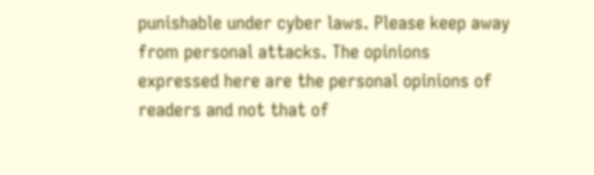punishable under cyber laws. Please keep away from personal attacks. The opinions expressed here are the personal opinions of readers and not that of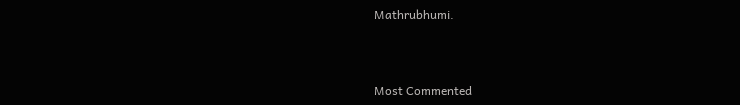Mathrubhumi.



Most Commented